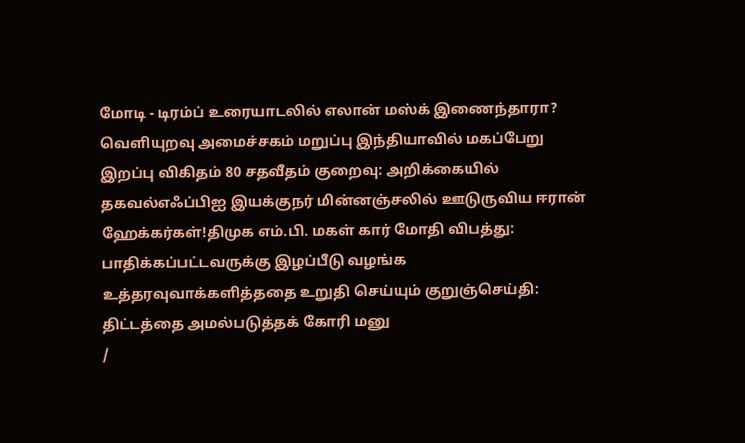மோடி - டிரம்ப் உரையாடலில் எலான் மஸ்க் இணைந்தாரா? வெளியுறவு அமைச்சகம் மறுப்பு இந்தியாவில் மகப்பேறு இறப்பு விகிதம் 80 சதவீதம் குறைவு: அறிக்கையில் தகவல்எஃப்பிஐ இயக்குநர் மின்னஞ்சலில் ஊடுருவிய ஈரான் ஹேக்கர்கள்!திமுக எம்.பி. மகள் கார் மோதி விபத்து: பாதிக்கப்பட்டவருக்கு இழப்பீடு வழங்க உத்தரவுவாக்களித்ததை உறுதி செய்யும் குறுஞ்செய்தி: திட்டத்தை அமல்படுத்தக் கோரி மனு
/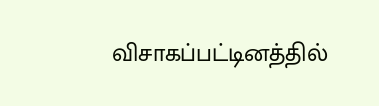விசாகப்பட்டினத்தில்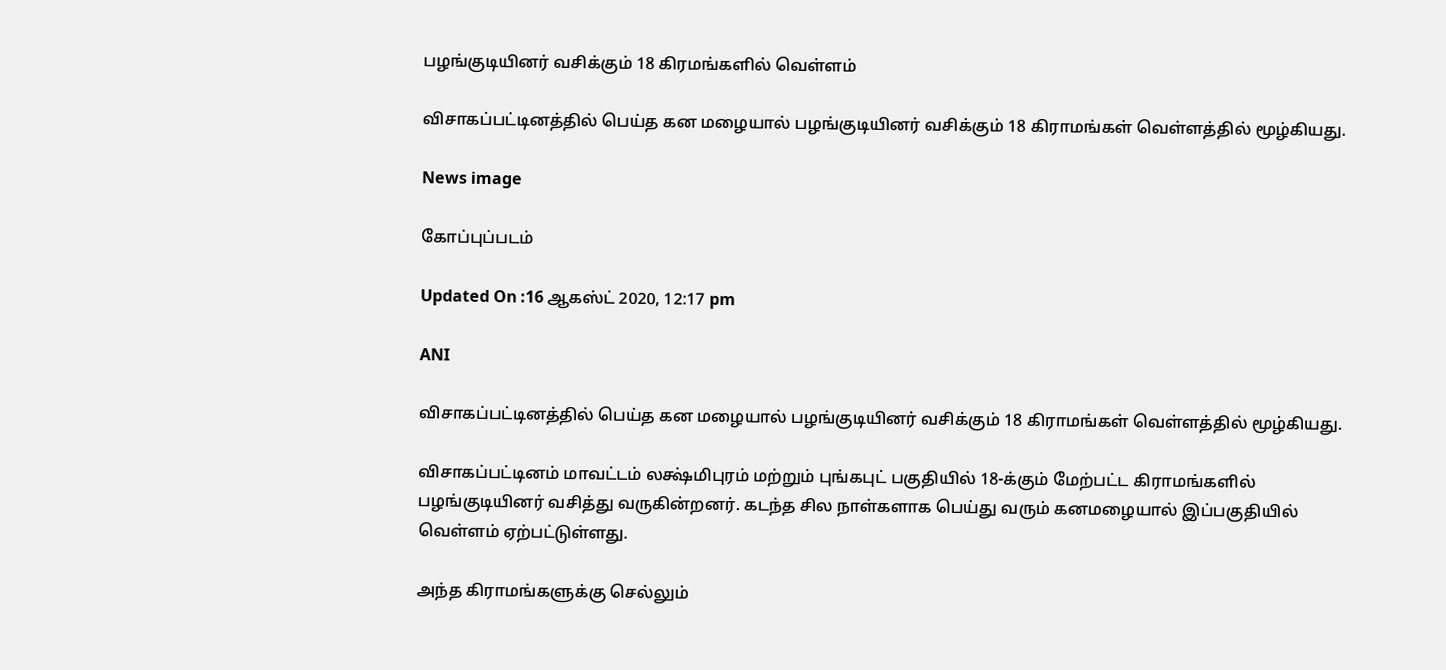பழங்குடியினர் வசிக்கும் 18 கிரமங்களில் வெள்ளம்

விசாகப்பட்டினத்தில் பெய்த கன மழையால் பழங்குடியினர் வசிக்கும் 18 கிராமங்கள் வெள்ளத்தில் மூழ்கியது.

News image

கோப்புப்படம்

Updated On :16 ஆகஸ்ட் 2020, 12:17 pm

ANI

விசாகப்பட்டினத்தில் பெய்த கன மழையால் பழங்குடியினர் வசிக்கும் 18 கிராமங்கள் வெள்ளத்தில் மூழ்கியது.

விசாகப்பட்டினம் மாவட்டம் லக்ஷ்மிபுரம் மற்றும் புங்கபுட் பகுதியில் 18-க்கும் மேற்பட்ட கிராமங்களில் பழங்குடியினர் வசித்து வருகின்றனர். கடந்த சில நாள்களாக பெய்து வரும் கனமழையால் இப்பகுதியில் வெள்ளம் ஏற்பட்டுள்ளது.

அந்த கிராமங்களுக்கு செல்லும்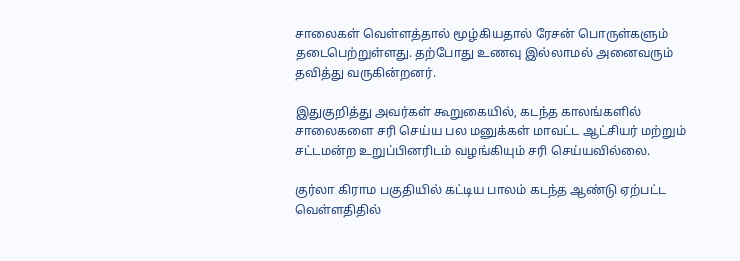சாலைகள் வெள்ளத்தால் மூழ்கியதால் ரேசன் பொருள்களும் தடைபெற்றுள்ளது. தற்போது உணவு இல்லாமல் அனைவரும் தவித்து வருகின்றனர்.

இதுகுறித்து அவர்கள் கூறுகையில், கடந்த காலங்களில் சாலைகளை சரி செய்ய பல மனுக்கள் மாவட்ட ஆட்சியர் மற்றும் சட்டமன்ற உறுப்பினரிடம் வழங்கியும் சரி செய்யவில்லை.

குர்லா கிராம பகுதியில் கட்டிய பாலம் கடந்த ஆண்டு ஏற்பட்ட வெள்ளதிதில்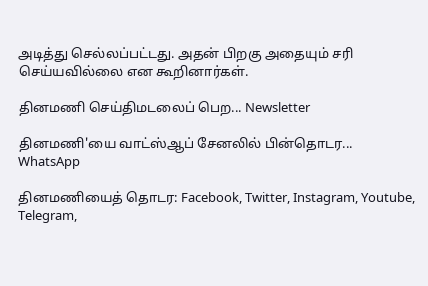அடித்து செல்லப்பட்டது. அதன் பிறகு அதையும் சரி செய்யவில்லை என கூறினார்கள்.

தினமணி செய்திமடலைப் பெற... Newsletter

தினமணி'யை வாட்ஸ்ஆப் சேனலில் பின்தொடர... WhatsApp

தினமணியைத் தொடர: Facebook, Twitter, Instagram, Youtube, Telegram,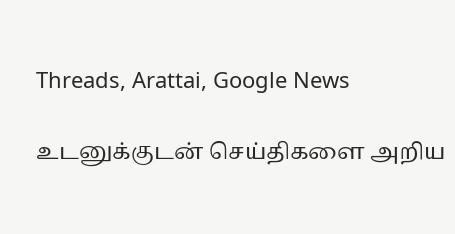Threads, Arattai, Google News

உடனுக்குடன் செய்திகளை அறிய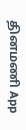தினமணி App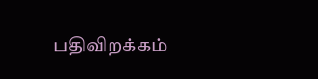பதிவிறக்கம்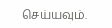செய்யவும்.